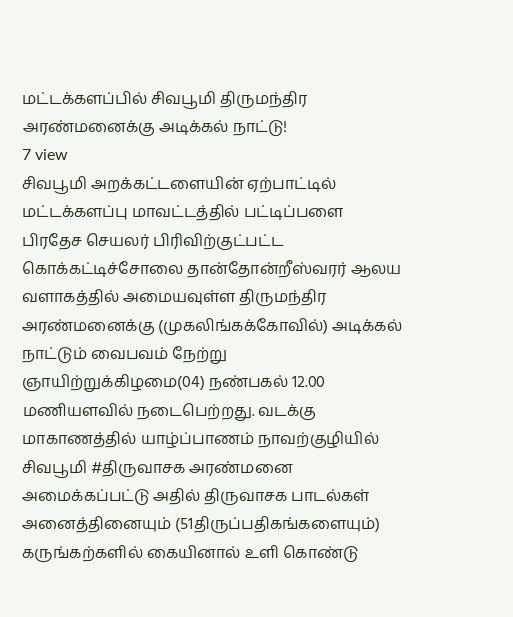மட்டக்களப்பில் சிவபூமி திருமந்திர அரண்மனைக்கு அடிக்கல் நாட்டு!
7 view
சிவபூமி அறக்கட்டளையின் ஏற்பாட்டில் மட்டக்களப்பு மாவட்டத்தில் பட்டிப்பளை பிரதேச செயலர் பிரிவிற்குட்பட்ட கொக்கட்டிச்சோலை தான்தோன்றீஸ்வரர் ஆலய வளாகத்தில் அமையவுள்ள திருமந்திர அரண்மனைக்கு (முகலிங்கக்கோவில்) அடிக்கல் நாட்டும் வைபவம் நேற்று ஞாயிற்றுக்கிழமை(04) நண்பகல் 12.00 மணியளவில் நடைபெற்றது. வடக்கு மாகாணத்தில் யாழ்ப்பாணம் நாவற்குழியில் சிவபூமி #திருவாசக அரண்மனை அமைக்கப்பட்டு அதில் திருவாசக பாடல்கள் அனைத்தினையும் (51திருப்பதிகங்களையும்) கருங்கற்களில் கையினால் உளி கொண்டு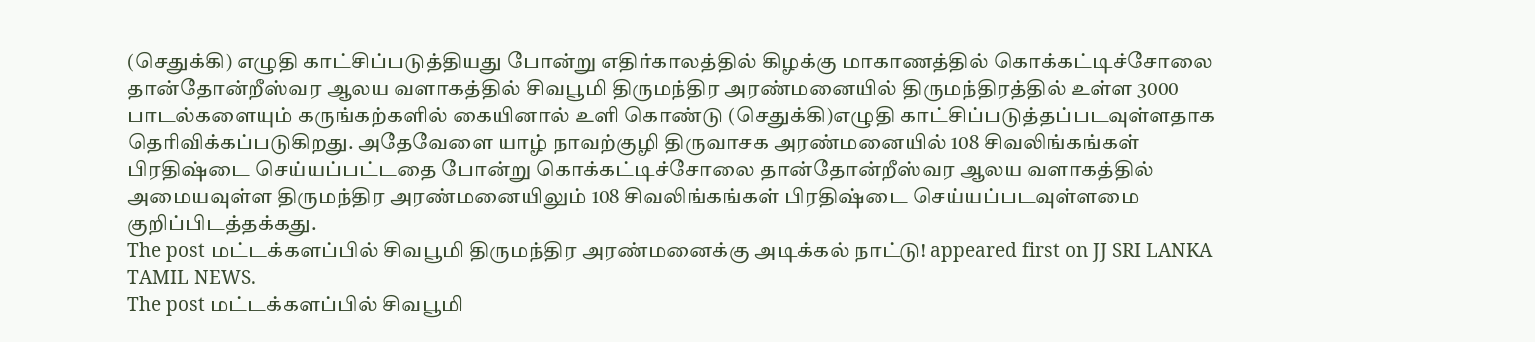(செதுக்கி) எழுதி காட்சிப்படுத்தியது போன்று எதிர்காலத்தில் கிழக்கு மாகாணத்தில் கொக்கட்டிச்சோலை தான்தோன்றீஸ்வர ஆலய வளாகத்தில் சிவபூமி திருமந்திர அரண்மனையில் திருமந்திரத்தில் உள்ள 3000 பாடல்களையும் கருங்கற்களில் கையினால் உளி கொண்டு (செதுக்கி)எழுதி காட்சிப்படுத்தப்படவுள்ளதாக தெரிவிக்கப்படுகிறது. அதேவேளை யாழ் நாவற்குழி திருவாசக அரண்மனையில் 108 சிவலிங்கங்கள் பிரதிஷ்டை செய்யப்பட்டதை போன்று கொக்கட்டிச்சோலை தான்தோன்றீஸ்வர ஆலய வளாகத்தில் அமையவுள்ள திருமந்திர அரண்மனையிலும் 108 சிவலிங்கங்கள் பிரதிஷ்டை செய்யப்படவுள்ளமை குறிப்பிடத்தக்கது.
The post மட்டக்களப்பில் சிவபூமி திருமந்திர அரண்மனைக்கு அடிக்கல் நாட்டு! appeared first on JJ SRI LANKA TAMIL NEWS.
The post மட்டக்களப்பில் சிவபூமி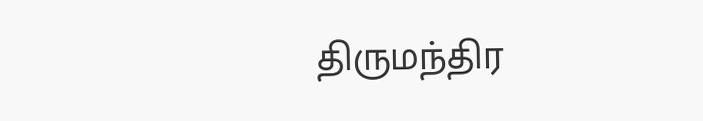திருமந்திர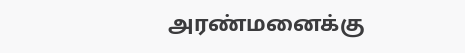அரண்மனைக்கு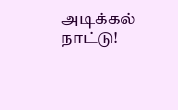அடிக்கல் நாட்டு!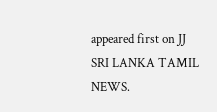appeared first on JJ SRI LANKA TAMIL NEWS.